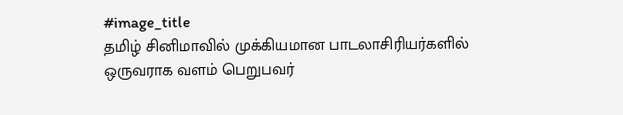#image_title
தமிழ் சினிமாவில் முக்கியமான பாடலாசிரியர்களில் ஒருவராக வளம் பெறுபவர்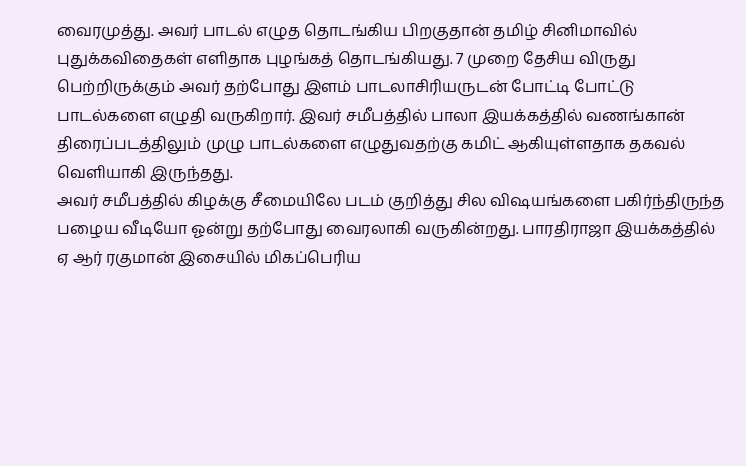வைரமுத்து. அவர் பாடல் எழுத தொடங்கிய பிறகுதான் தமிழ் சினிமாவில் புதுக்கவிதைகள் எளிதாக புழங்கத் தொடங்கியது. 7 முறை தேசிய விருது பெற்றிருக்கும் அவர் தற்போது இளம் பாடலாசிரியருடன் போட்டி போட்டு பாடல்களை எழுதி வருகிறார். இவர் சமீபத்தில் பாலா இயக்கத்தில் வணங்கான் திரைப்படத்திலும் முழு பாடல்களை எழுதுவதற்கு கமிட் ஆகியுள்ளதாக தகவல் வெளியாகி இருந்தது.
அவர் சமீபத்தில் கிழக்கு சீமையிலே படம் குறித்து சில விஷயங்களை பகிர்ந்திருந்த பழைய வீடியோ ஓன்று தற்போது வைரலாகி வருகின்றது. பாரதிராஜா இயக்கத்தில் ஏ ஆர் ரகுமான் இசையில் மிகப்பெரிய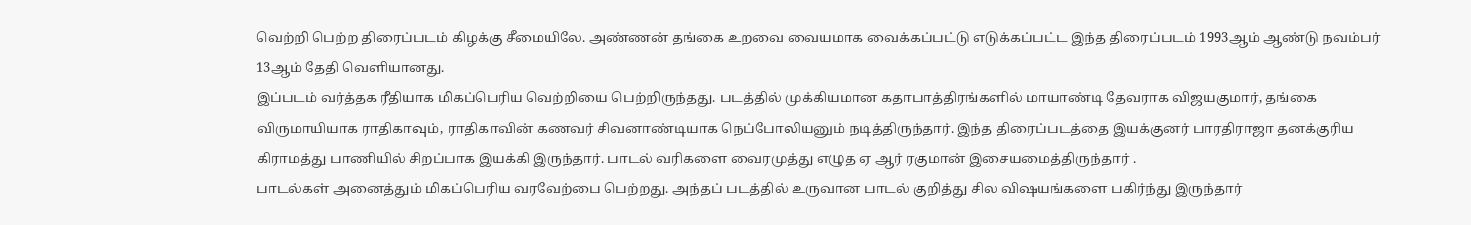வெற்றி பெற்ற திரைப்படம் கிழக்கு சீமையிலே. அண்ணன் தங்கை உறவை வையமாக வைக்கப்பட்டு எடுக்கப்பட்ட இந்த திரைப்படம் 1993ஆம் ஆண்டு நவம்பர் 13ஆம் தேதி வெளியானது.
இப்படம் வர்த்தக ரீதியாக மிகப்பெரிய வெற்றியை பெற்றிருந்தது. படத்தில் முக்கியமான கதாபாத்திரங்களில் மாயாண்டி தேவராக விஜயகுமார், தங்கை விருமாயியாக ராதிகாவும், ராதிகாவின் கணவர் சிவனாண்டியாக நெப்போலியனும் நடித்திருந்தார். இந்த திரைப்படத்தை இயக்குனர் பாரதிராஜா தனக்குரிய கிராமத்து பாணியில் சிறப்பாக இயக்கி இருந்தார். பாடல் வரிகளை வைரமுத்து எழுத ஏ ஆர் ரகுமான் இசையமைத்திருந்தார் .
பாடல்கள் அனைத்தும் மிகப்பெரிய வரவேற்பை பெற்றது. அந்தப் படத்தில் உருவான பாடல் குறித்து சில விஷயங்களை பகிர்ந்து இருந்தார்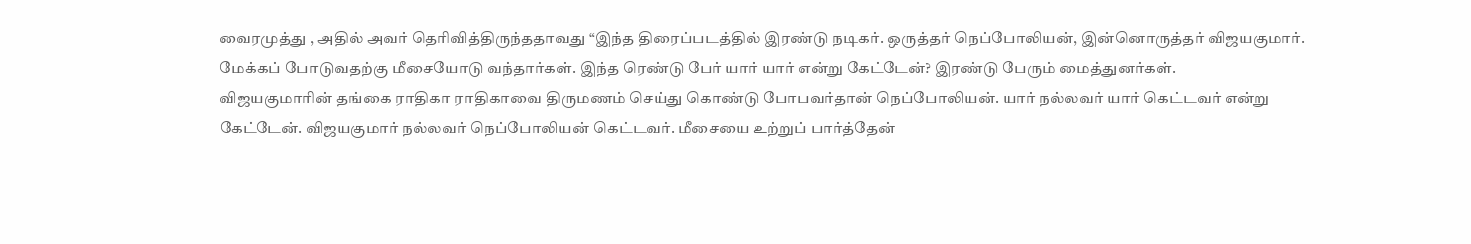வைரமுத்து , அதில் அவர் தெரிவித்திருந்ததாவது “இந்த திரைப்படத்தில் இரண்டு நடிகர். ஒருத்தர் நெப்போலியன், இன்னொருத்தர் விஜயகுமார். மேக்கப் போடுவதற்கு மீசையோடு வந்தார்கள். இந்த ரெண்டு பேர் யார் யார் என்று கேட்டேன்? இரண்டு பேரும் மைத்துனர்கள்.
விஜயகுமாரின் தங்கை ராதிகா ராதிகாவை திருமணம் செய்து கொண்டு போபவர்தான் நெப்போலியன். யார் நல்லவர் யார் கெட்டவர் என்று கேட்டேன். விஜயகுமார் நல்லவர் நெப்போலியன் கெட்டவர். மீசையை உற்றுப் பார்த்தேன்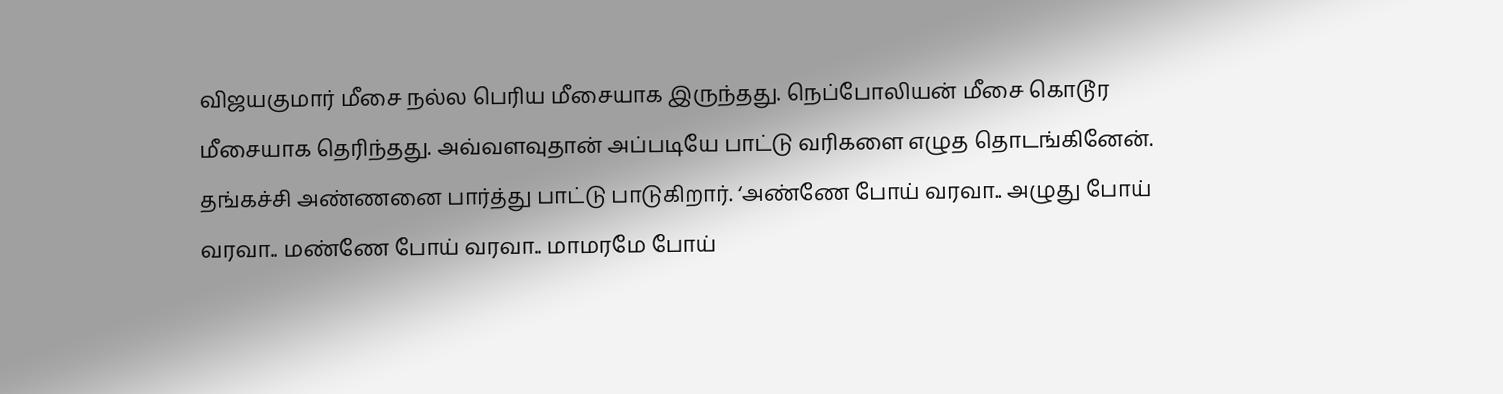விஜயகுமார் மீசை நல்ல பெரிய மீசையாக இருந்தது. நெப்போலியன் மீசை கொடூர மீசையாக தெரிந்தது. அவ்வளவுதான் அப்படியே பாட்டு வரிகளை எழுத தொடங்கினேன்.
தங்கச்சி அண்ணனை பார்த்து பாட்டு பாடுகிறார். ‘அண்ணே போய் வரவா.. அழுது போய் வரவா.. மண்ணே போய் வரவா.. மாமரமே போய்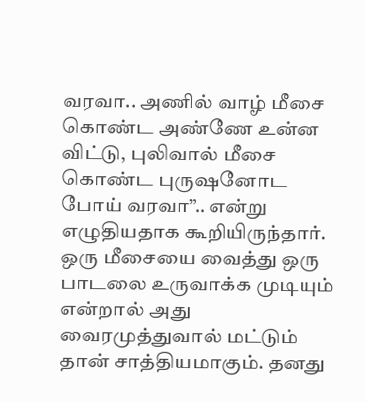வரவா.. அணில் வாழ் மீசை கொண்ட அண்ணே உன்ன விட்டு, புலிவால் மீசை கொண்ட புருஷனோட போய் வரவா”.. என்று எழுதியதாக கூறியிருந்தார். ஒரு மீசையை வைத்து ஒரு பாடலை உருவாக்க முடியும் என்றால் அது வைரமுத்துவால் மட்டும் தான் சாத்தியமாகும். தனது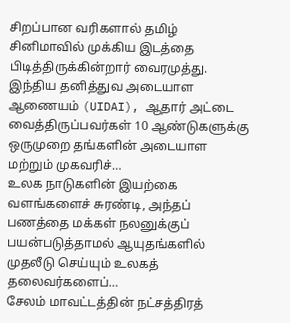சிறப்பான வரிகளால் தமிழ் சினிமாவில் முக்கிய இடத்தை பிடித்திருக்கின்றார் வைரமுத்து.
இந்திய தனித்துவ அடையாள ஆணையம் (UIDAI), ஆதார் அட்டை வைத்திருப்பவர்கள் 10 ஆண்டுகளுக்கு ஒருமுறை தங்களின் அடையாள மற்றும் முகவரிச்…
உலக நாடுகளின் இயற்கை வளங்களைச் சுரண்டி, அந்தப் பணத்தை மக்கள் நலனுக்குப் பயன்படுத்தாமல் ஆயுதங்களில் முதலீடு செய்யும் உலகத் தலைவர்களைப்…
சேலம் மாவட்டத்தின் நட்சத்திரத்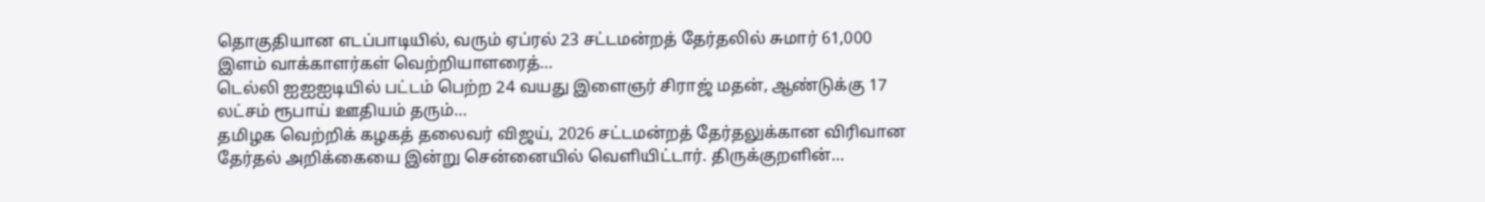தொகுதியான எடப்பாடியில், வரும் ஏப்ரல் 23 சட்டமன்றத் தேர்தலில் சுமார் 61,000 இளம் வாக்காளர்கள் வெற்றியாளரைத்…
டெல்லி ஐஐஐடியில் பட்டம் பெற்ற 24 வயது இளைஞர் சிராஜ் மதன், ஆண்டுக்கு 17 லட்சம் ரூபாய் ஊதியம் தரும்…
தமிழக வெற்றிக் கழகத் தலைவர் விஜய், 2026 சட்டமன்றத் தேர்தலுக்கான விரிவான தேர்தல் அறிக்கையை இன்று சென்னையில் வெளியிட்டார். திருக்குறளின்…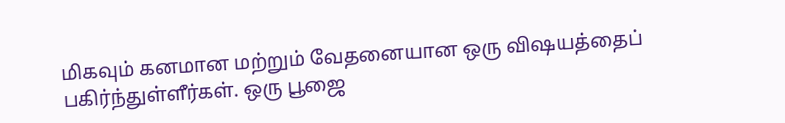மிகவும் கனமான மற்றும் வேதனையான ஒரு விஷயத்தைப் பகிர்ந்துள்ளீர்கள். ஒரு பூஜை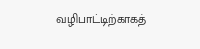வழிபாட்டிற்காகத்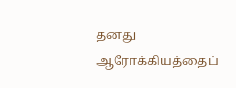தனது ஆரோக்கியத்தைப்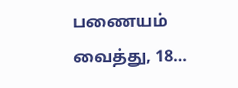பணையம் வைத்து, 18…